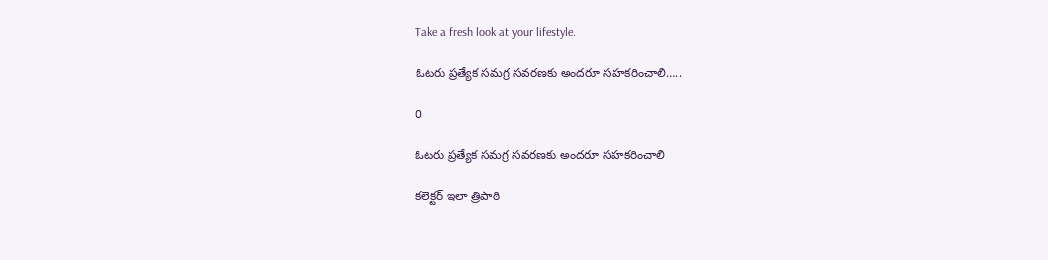Take a fresh look at your lifestyle.

ఓటరు ప్రత్యేక సమగ్ర సవరణకు అందరూ సహకరించాలి…..

0

ఓటరు ప్రత్యేక సమగ్ర సవరణకు అందరూ సహకరించాలి

కలెక్టర్ ఇలా త్రిపాఠి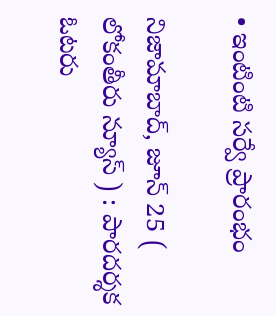• ఇంటింటి సర్వే ప్రారంభం

నిజామాబాద్, జూన్ 25 ( లోకంతీరు న్యూస్ ) : పారదర్శక ఓటరు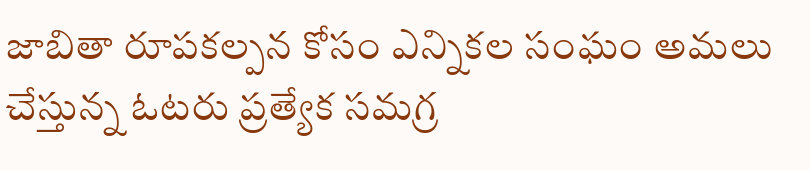జాబితా రూపకల్పన కోసం ఎన్నికల సంఘం అమలు చేస్తున్న ఓటరు ప్రత్యేక సమగ్ర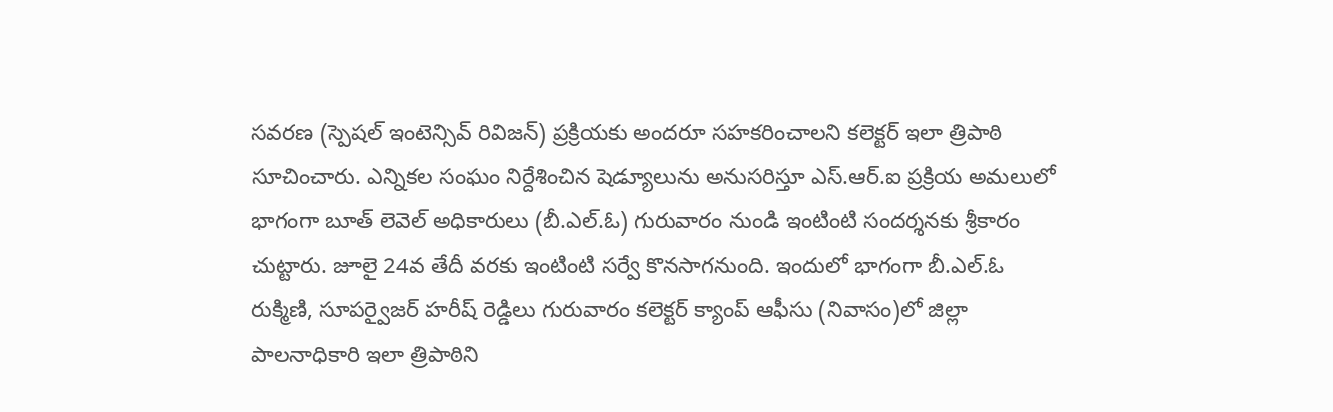సవరణ (స్పెషల్ ఇంటెన్సివ్ రివిజన్) ప్రక్రియకు అందరూ సహకరించాలని కలెక్టర్ ఇలా త్రిపాఠి సూచించారు. ఎన్నికల సంఘం నిర్దేశించిన షెడ్యూలును అనుసరిస్తూ ఎస్.ఆర్.ఐ ప్రక్రియ అమలులో భాగంగా బూత్ లెవెల్ అధికారులు (బీ.ఎల్.ఓ) గురువారం నుండి ఇంటింటి సందర్శనకు శ్రీకారం చుట్టారు. జూలై 24వ తేదీ వరకు ఇంటింటి సర్వే కొనసాగనుంది. ఇందులో భాగంగా బీ.ఎల్.ఓ రుక్మిణి, సూపర్వైజర్ హరీష్ రెడ్డిలు గురువారం కలెక్టర్ క్యాంప్ ఆఫీసు (నివాసం)లో జిల్లా పాలనాధికారి ఇలా త్రిపాఠిని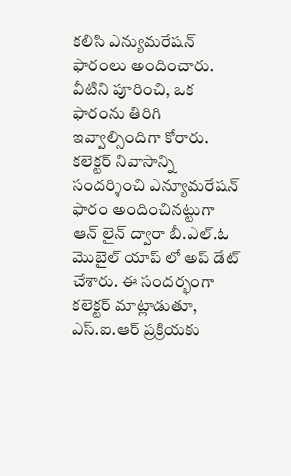కలిసి ఎన్యుమరేషన్ ఫారంలు అందించారు. వీటిని పూరించి, ఒక ఫారంను తిరిగి ఇవ్వాల్సిందిగా కోరారు. కలెక్టర్ నివాసాన్ని సందర్శించి ఎన్యూమరేషన్ ఫారం అందించినట్టుగా ఆన్ లైన్ ద్వారా బీ.ఎల్.ఓ మొబైల్ యాప్ లో అప్ డేట్ చేశారు. ఈ సందర్భంగా కలెక్టర్ మాట్లాడుతూ, ఎస్.ఐ.ఆర్ ప్రక్రియకు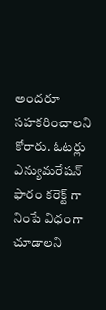అందరూ సహకరించాలని కోరారు. ఓటర్లు ఎన్యుమరేషన్ ఫారం కరెక్ట్ గా నింపే విధంగా చూడాలని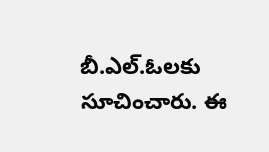బీ.ఎల్.ఓలకు సూచించారు. ఈ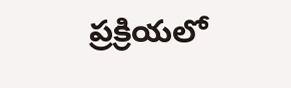ప్రక్రియలో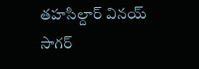తహసిల్దార్ వినయ్ సాగర్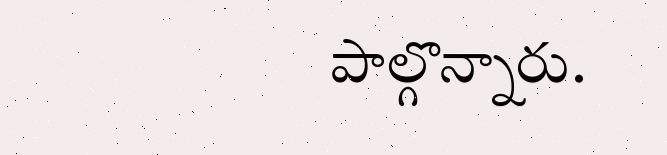పాల్గొన్నారు.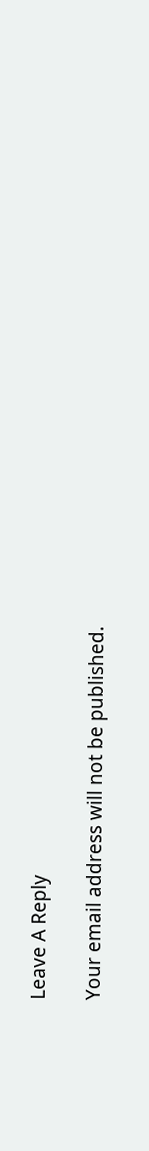Leave A Reply

Your email address will not be published.